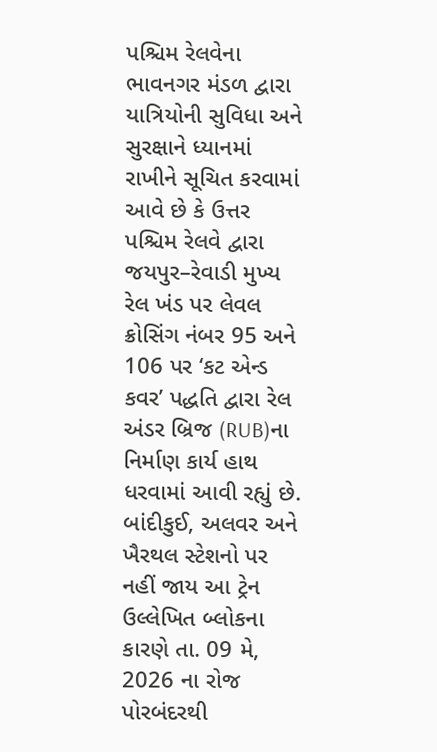પશ્ચિમ રેલવેના ભાવનગર મંડળ દ્વારા યાત્રિયોની સુવિધા અને સુરક્ષાને ધ્યાનમાં રાખીને સૂચિત કરવામાં આવે છે કે ઉત્તર પશ્ચિમ રેલવે દ્વારા જયપુર–રેવાડી મુખ્ય રેલ ખંડ પર લેવલ ક્રોસિંગ નંબર 95 અને 106 પર ‘કટ એન્ડ કવર’ પદ્ધતિ દ્વારા રેલ અંડર બ્રિજ (RUB)ના નિર્માણ કાર્ય હાથ ધરવામાં આવી રહ્યું છે.
બાંદીકુઈ, અલવર અને ખૈરથલ સ્ટેશનો પર નહીં જાય આ ટ્રેન
ઉલ્લેખિત બ્લોકના કારણે તા. 09 મે, 2026 ના રોજ પોરબંદરથી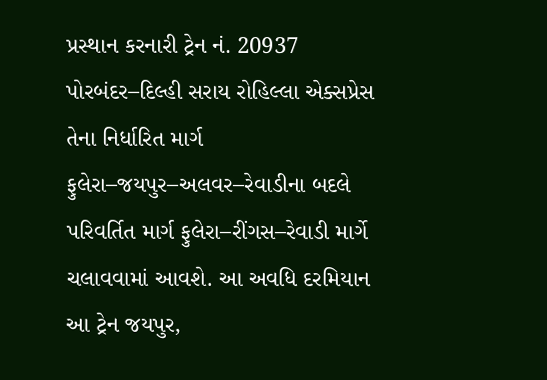પ્રસ્થાન કરનારી ટ્રેન નં. 20937 પોરબંદર–દિલ્હી સરાય રોહિલ્લા એક્સપ્રેસ તેના નિર્ધારિત માર્ગ ફુલેરા–જયપુર–અલવર–રેવાડીના બદલે પરિવર્તિત માર્ગ ફુલેરા–રીંગસ–રેવાડી માર્ગે ચલાવવામાં આવશે. આ અવધિ દરમિયાન આ ટ્રેન જયપુર,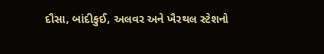દૌસા, બાંદીકુઈ, અલવર અને ખૈરથલ સ્ટેશનો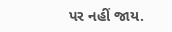પર નહીં જાય.